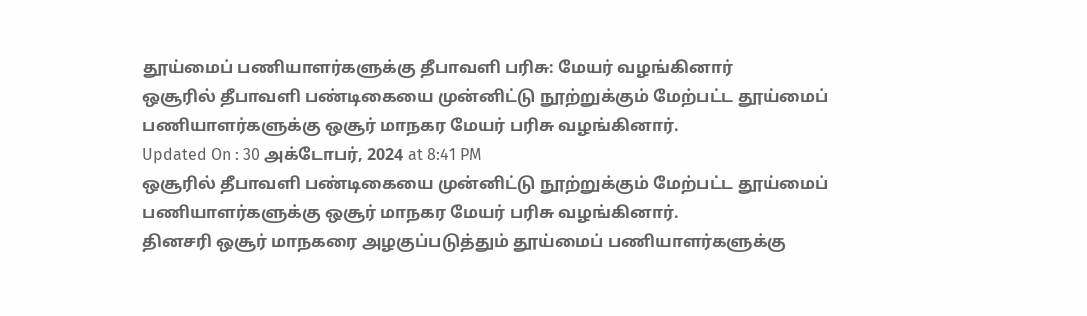தூய்மைப் பணியாளர்களுக்கு தீபாவளி பரிசு: மேயர் வழங்கினார்
ஒசூரில் தீபாவளி பண்டிகையை முன்னிட்டு நூற்றுக்கும் மேற்பட்ட தூய்மைப் பணியாளர்களுக்கு ஒசூர் மாநகர மேயர் பரிசு வழங்கினார்.
Updated On : 30 அக்டோபர், 2024 at 8:41 PM
ஒசூரில் தீபாவளி பண்டிகையை முன்னிட்டு நூற்றுக்கும் மேற்பட்ட தூய்மைப் பணியாளர்களுக்கு ஒசூர் மாநகர மேயர் பரிசு வழங்கினார்.
தினசரி ஒசூர் மாநகரை அழகுப்படுத்தும் தூய்மைப் பணியாளர்களுக்கு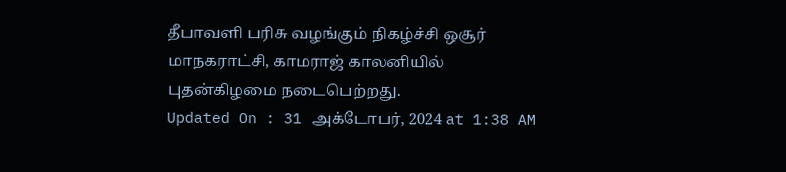தீபாவளி பரிசு வழங்கும் நிகழ்ச்சி ஒசூர் மாநகராட்சி, காமராஜ் காலனியில் புதன்கிழமை நடைபெற்றது.
Updated On : 31 அக்டோபர், 2024 at 1:38 AM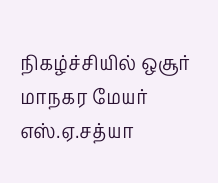நிகழ்ச்சியில் ஒசூர் மாநகர மேயர் எஸ்.ஏ.சத்யா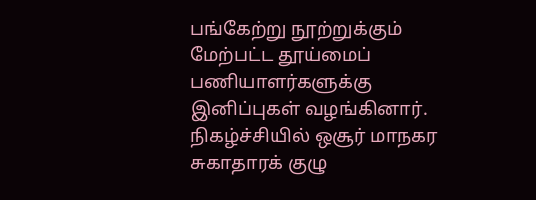பங்கேற்று நூற்றுக்கும் மேற்பட்ட தூய்மைப் பணியாளர்களுக்கு இனிப்புகள் வழங்கினார். நிகழ்ச்சியில் ஒசூர் மாநகர சுகாதாரக் குழு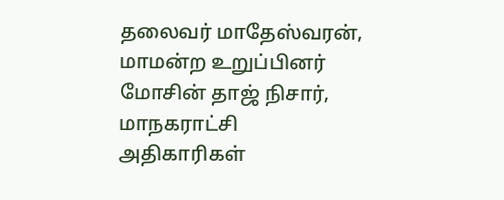தலைவர் மாதேஸ்வரன், மாமன்ற உறுப்பினர் மோசின் தாஜ் நிசார், மாநகராட்சி அதிகாரிகள்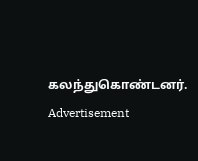கலந்துகொண்டனர்.
Advertisement